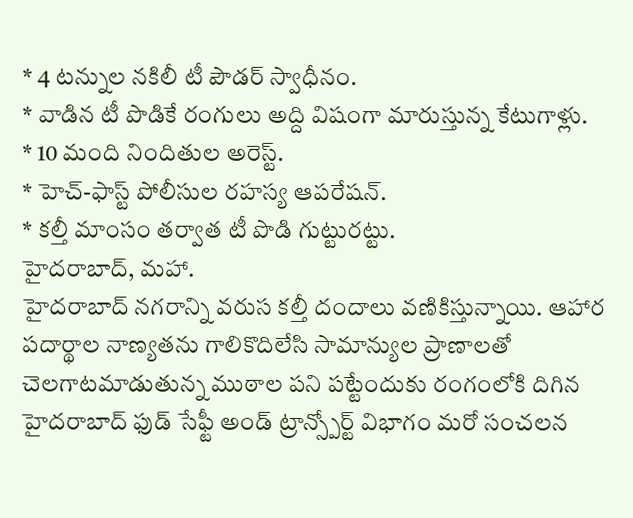* 4 టన్నుల నకిలీ టీ పౌడర్ స్వాధీనం.
* వాడిన టీ పొడికే రంగులు అద్ది విషంగా మారుస్తున్న కేటుగాళ్లు.
* 10 మంది నిందితుల అరెస్ట్.
* హెచ్-ఫాస్ట్ పోలీసుల రహస్య ఆపరేషన్.
* కల్తీ మాంసం తర్వాత టీ పొడి గుట్టురట్టు.
హైదరాబాద్, మహా.
హైదరాబాద్ నగరాన్ని వరుస కల్తీ దందాలు వణికిస్తున్నాయి. ఆహార పదార్థాల నాణ్యతను గాలికొదిలేసి సామాన్యుల ప్రాణాలతో చెలగాటమాడుతున్న ముఠాల పని పట్టేందుకు రంగంలోకి దిగిన హైదరాబాద్ ఫుడ్ సేఫ్టీ అండ్ ట్రాన్స్పోర్ట్ విభాగం మరో సంచలన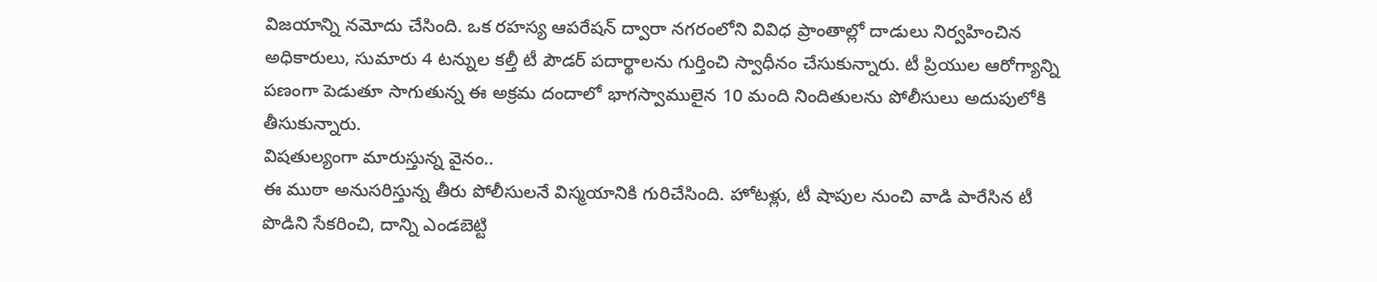విజయాన్ని నమోదు చేసింది. ఒక రహస్య ఆపరేషన్ ద్వారా నగరంలోని వివిధ ప్రాంతాల్లో దాడులు నిర్వహించిన అధికారులు, సుమారు 4 టన్నుల కల్తీ టీ పౌడర్ పదార్థాలను గుర్తించి స్వాధీనం చేసుకున్నారు. టీ ప్రియుల ఆరోగ్యాన్ని పణంగా పెడుతూ సాగుతున్న ఈ అక్రమ దందాలో భాగస్వాములైన 10 మంది నిందితులను పోలీసులు అదుపులోకి తీసుకున్నారు.
విషతుల్యంగా మారుస్తున్న వైనం..
ఈ ముఠా అనుసరిస్తున్న తీరు పోలీసులనే విస్మయానికి గురిచేసింది. హోటళ్లు, టీ షాపుల నుంచి వాడి పారేసిన టీ పొడిని సేకరించి, దాన్ని ఎండబెట్టి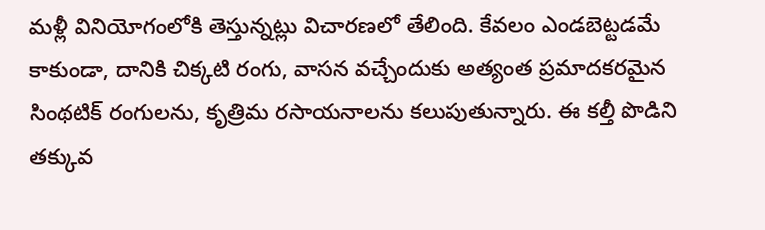మళ్లీ వినియోగంలోకి తెస్తున్నట్లు విచారణలో తేలింది. కేవలం ఎండబెట్టడమే కాకుండా, దానికి చిక్కటి రంగు, వాసన వచ్చేందుకు అత్యంత ప్రమాదకరమైన సింథటిక్ రంగులను, కృత్రిమ రసాయనాలను కలుపుతున్నారు. ఈ కల్తీ పొడిని తక్కువ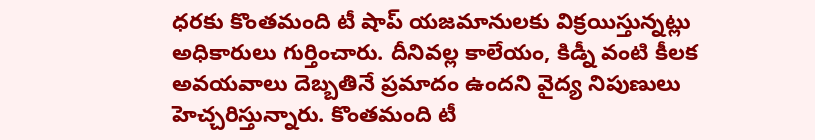ధరకు కొంతమంది టీ షాప్ యజమానులకు విక్రయిస్తున్నట్లు అధికారులు గుర్తించారు. దీనివల్ల కాలేయం, కిడ్నీ వంటి కీలక అవయవాలు దెబ్బతినే ప్రమాదం ఉందని వైద్య నిపుణులు హెచ్చరిస్తున్నారు. కొంతమంది టీ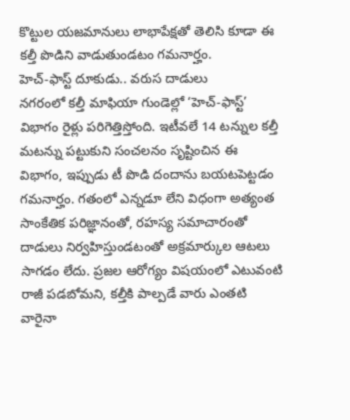కొట్టుల యజమానులు లాభాపేక్షతో తెలిసి కూడా ఈ కల్తీ పొడిని వాడుతుండటం గమనార్హం.
హెచ్-ఫాస్ట్ దూకుడు.. వరుస దాడులు
నగరంలో కల్తీ మాఫియా గుండెల్లో ‘హెచ్-ఫాస్ట్’ విభాగం రైళ్లు పరిగెత్తిస్తోంది. ఇటీవలే 14 టన్నుల కల్తీ మటన్ను పట్టుకుని సంచలనం సృష్టించిన ఈ విభాగం, ఇప్పుడు టీ పొడి దందాను బయటపెట్టడం గమనార్హం. గతంలో ఎన్నడూ లేని విధంగా అత్యంత సాంకేతిక పరిజ్ఞానంతో, రహస్య సమాచారంతో దాడులు నిర్వహిస్తుండటంతో అక్రమార్కుల ఆటలు సాగడం లేదు. ప్రజల ఆరోగ్యం విషయంలో ఎటువంటి రాజీ పడబోమని, కల్తీకి పాల్పడే వారు ఎంతటి వారైనా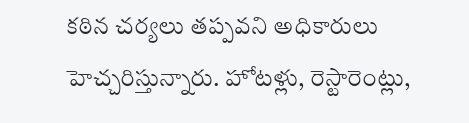కఠిన చర్యలు తప్పవని అధికారులు హెచ్చరిస్తున్నారు. హోటళ్లు, రెస్టారెంట్లు,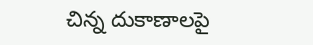చిన్న దుకాణాలపై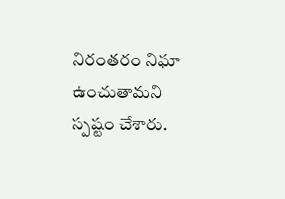నిరంతరం నిఘా ఉంచుతామని స్పష్టం చేశారు.